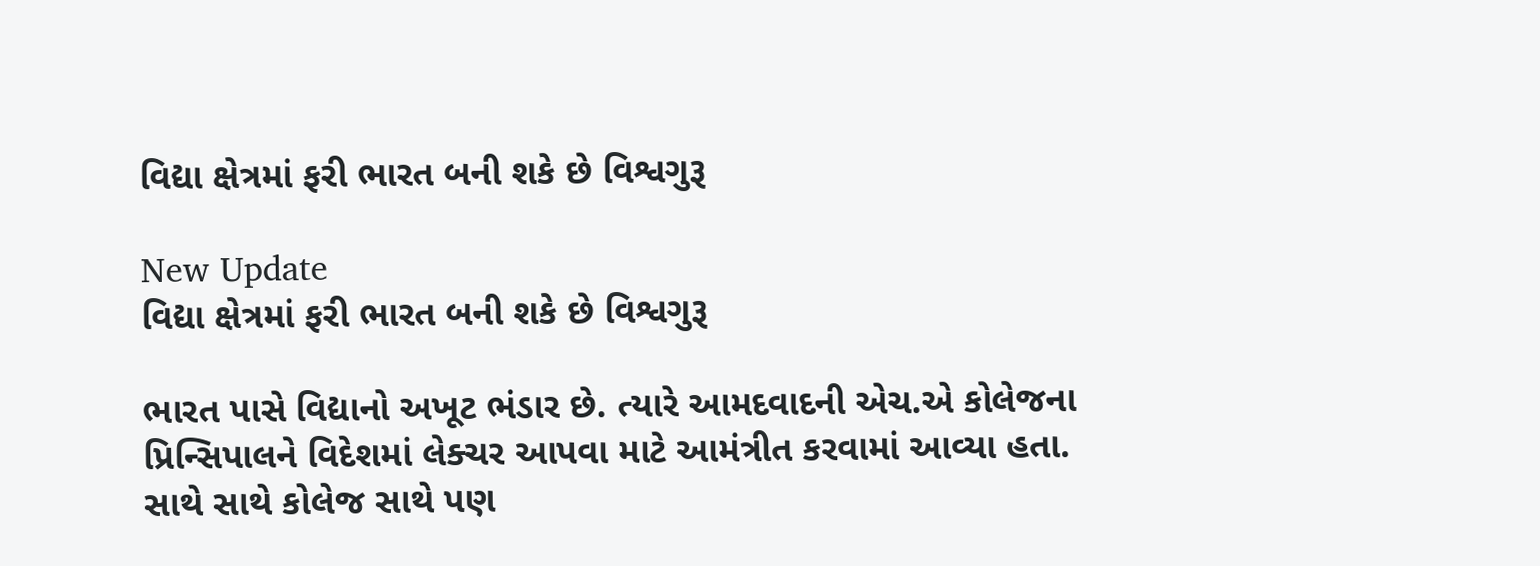વિદ્યા ક્ષેત્રમાં ફરી ભારત બની શકે છે વિશ્વગુરૂ

New Update
વિદ્યા ક્ષેત્રમાં ફરી ભારત બની શકે છે વિશ્વગુરૂ

ભારત પાસે વિદ્યાનો અખૂટ ભંડાર છે. ત્યારે આમદવાદની એચ.એ કોલેજના પ્રિન્સિપાલને વિદેશમાં લેક્ચર આપવા માટે આમંત્રીત કરવામાં આવ્યા હતા. સાથે સાથે કોલેજ સાથે પણ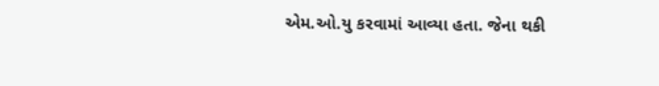એમ.ઓ.યુ કરવામાં આવ્યા હતા. જેના થકી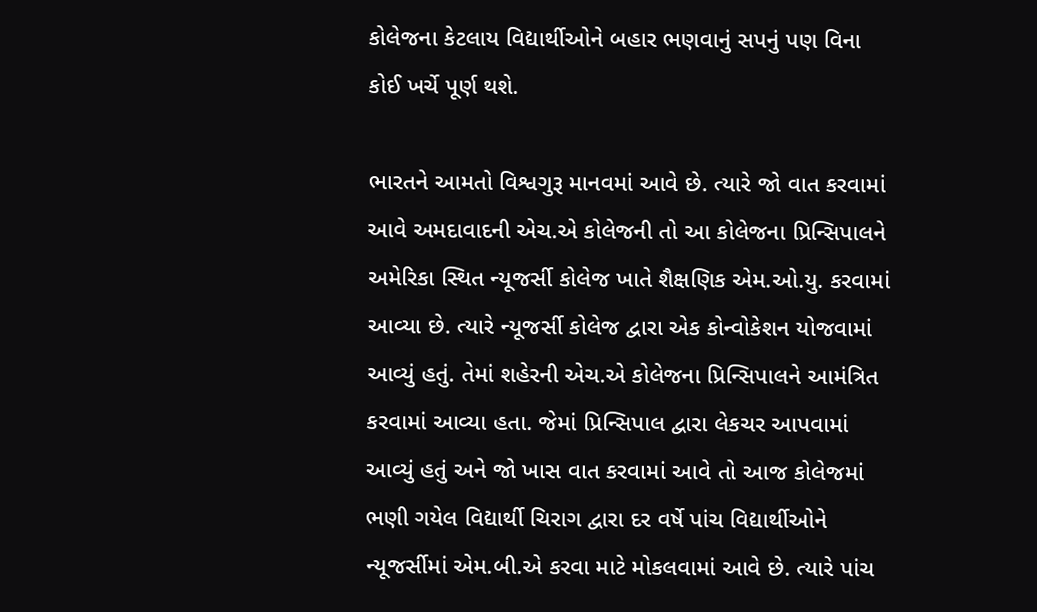કોલેજના કેટલાય વિદ્યાર્થીઓને બહાર ભણવાનું સપનું પણ વિના કોઈ ખર્ચે પૂર્ણ થશે.

ભારતને આમતો વિશ્વગુરૂ માનવમાં આવે છે. ત્યારે જો વાત કરવામાં આવે અમદાવાદની એચ.એ કોલેજની તો આ કોલેજના પ્રિન્સિપાલને અમેરિકા સ્થિત ન્યૂજર્સી કોલેજ ખાતે શૈક્ષણિક એમ.ઓ.યુ. કરવામાં આવ્યા છે. ત્યારે ન્યૂજર્સી કોલેજ દ્વારા એક કોન્વોકેશન યોજવામાં આવ્યું હતું. તેમાં શહેરની એચ.એ કોલેજના પ્રિન્સિપાલને આમંત્રિત કરવામાં આવ્યા હતા. જેમાં પ્રિન્સિપાલ દ્વારા લેકચર આપવામાં આવ્યું હતું અને જો ખાસ વાત કરવામાં આવે તો આજ કોલેજમાં ભણી ગયેલ વિદ્યાર્થી ચિરાગ દ્વારા દર વર્ષે પાંચ વિદ્યાર્થીઓને ન્યૂજર્સીમાં એમ.બી.એ કરવા માટે મોકલવામાં આવે છે. ત્યારે પાંચ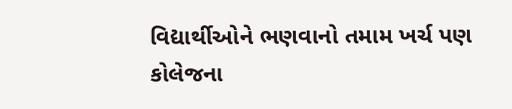વિદ્યાર્થીઓને ભણવાનો તમામ ખર્ચ પણ કોલેજના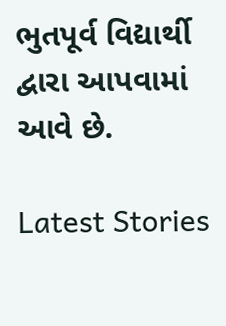ભુતપૂર્વ વિદ્યાર્થી દ્વારા આપવામાં આવે છે.

Latest Stories